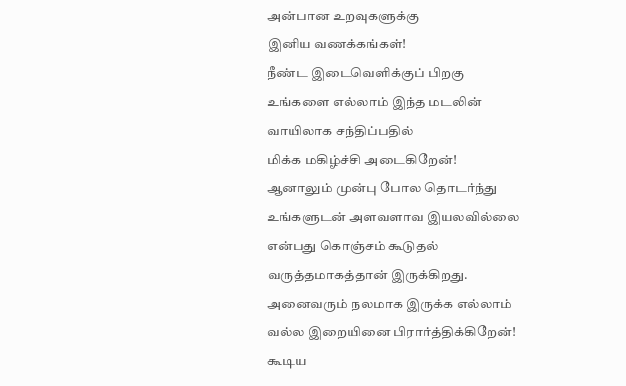அன்பான உறவுகளுக்கு
இனிய வணக்கங்கள்!
நீண்ட இடைவெளிக்குப் பிறகு
உங்களை எல்லாம் இந்த மடலின் வாயிலாக சந்திப்பதில்
மிக்க மகிழ்ச்சி அடைகிறேன்!
ஆனாலும் முன்பு போல தொடர்ந்து உங்களுடன் அளவளாவ இயலவில்லை என்பது கொஞ்சம் கூடுதல் வருத்தமாகத்தான் இருக்கிறது.
அனைவரும் நலமாக இருக்க எல்லாம் வல்ல இறையினை பிரார்த்திக்கிறேன்!
கூடிய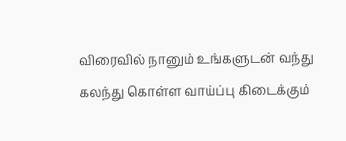விரைவில் நானும் உங்களுடன் வந்து கலந்து கொள்ள வாய்ப்பு கிடைக்கும்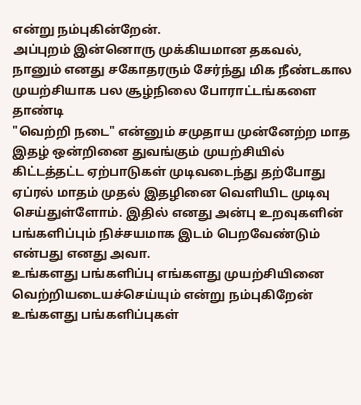என்று நம்புகின்றேன்.
அப்புறம் இன்னொரு முக்கியமான தகவல்,
நானும் எனது சகோதரரும் சேர்ந்து மிக நீண்டகால முயற்சியாக பல சூழ்நிலை போராட்டங்களை தாண்டி
"வெற்றி நடை" என்னும் சமுதாய முன்னேற்ற மாத இதழ் ஒன்றினை துவங்கும் முயற்சியில் கிட்டத்தட்ட ஏற்பாடுகள் முடிவடைந்து தற்போது ஏப்ரல் மாதம் முதல் இதழினை வெளியிட முடிவு செய்துள்ளோம். இதில் எனது அன்பு உறவுகளின் பங்களிப்பும் நிச்சயமாக இடம் பெறவேண்டும் என்பது எனது அவா.
உங்களது பங்களிப்பு எங்களது முயற்சியினை வெற்றியடையச்செய்யும் என்று நம்புகிறேன்
உங்களது பங்களிப்புகள்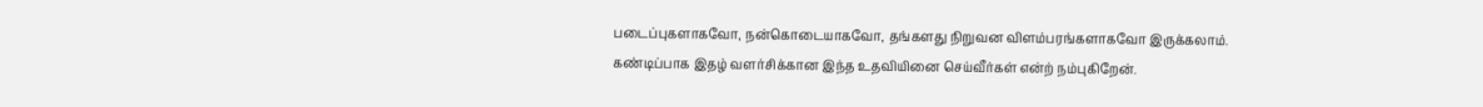படைப்புகளாகவோ, நன்கொடையாகவோ, தங்களது நிறுவன விளம்பரங்களாகவோ இருக்கலாம்.
கண்டிப்பாக இதழ் வளர்சிக்கான இந்த உதவியினை செய்வீர்கள் என்ற் நம்புகிறேன்.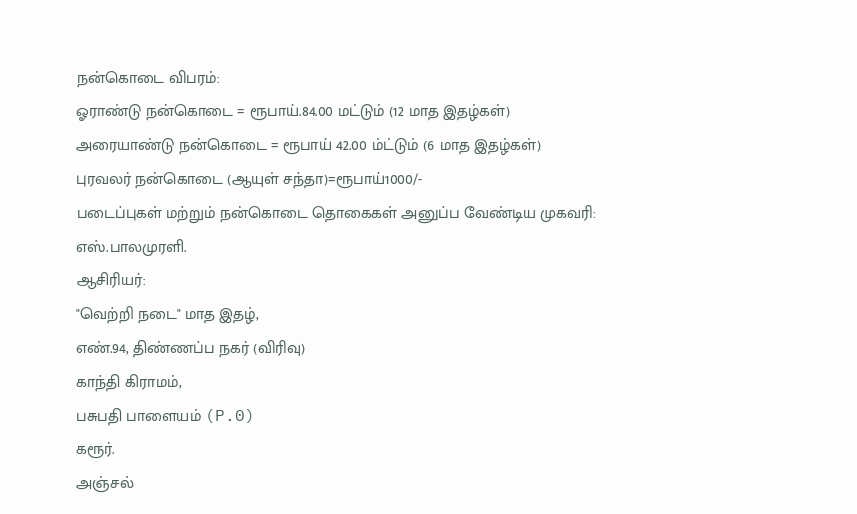நன்கொடை விபரம்:
ஓராண்டு நன்கொடை = ரூபாய்.84.00 மட்டும் (12 மாத இதழ்கள்)
அரையாண்டு நன்கொடை = ரூபாய் 42.00 ம்ட்டும் (6 மாத இதழ்கள்)
புரவலர் நன்கொடை (ஆயுள் சந்தா)=ரூபாய்1000/-
படைப்புகள் மற்றும் நன்கொடை தொகைகள் அனுப்ப வேண்டிய முகவரி:
எஸ்.பாலமுரளி.
ஆசிரியர்:
"வெற்றி நடை" மாத இதழ்,
எண்.94, திண்ணப்ப நகர் (விரிவு)
காந்தி கிராமம்,
பசுபதி பாளையம் (P.0)
கரூர்.
அஞ்சல்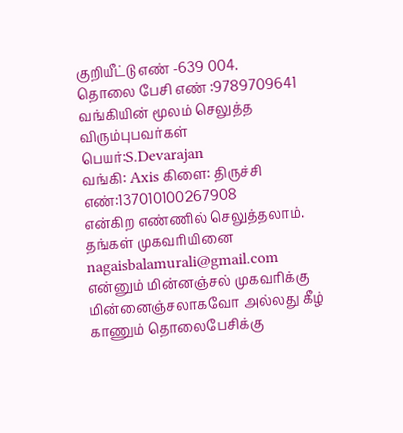குறியீட்டு எண் -639 004.
தொலை பேசி எண் :9789709641
வங்கியின் மூலம் செலுத்த விரும்புபவர்கள்
பெயர்:S.Devarajan
வங்கி: Axis கிளை: திருச்சி
எண்:137010100267908
என்கிற எண்ணில் செலுத்தலாம்.
தங்கள் முகவரியினை
nagaisbalamurali@gmail.com
என்னும் மின்னஞ்சல் முகவரிக்கு மின்னைஞ்சலாகவோ அல்லது கீழ் காணும் தொலைபேசிக்கு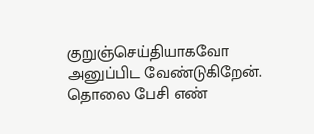குறுஞ்செய்தியாகவோ அனுப்பிட வேண்டுகிறேன்.
தொலை பேசி எண்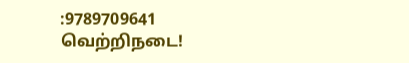:9789709641
வெற்றிநடை!